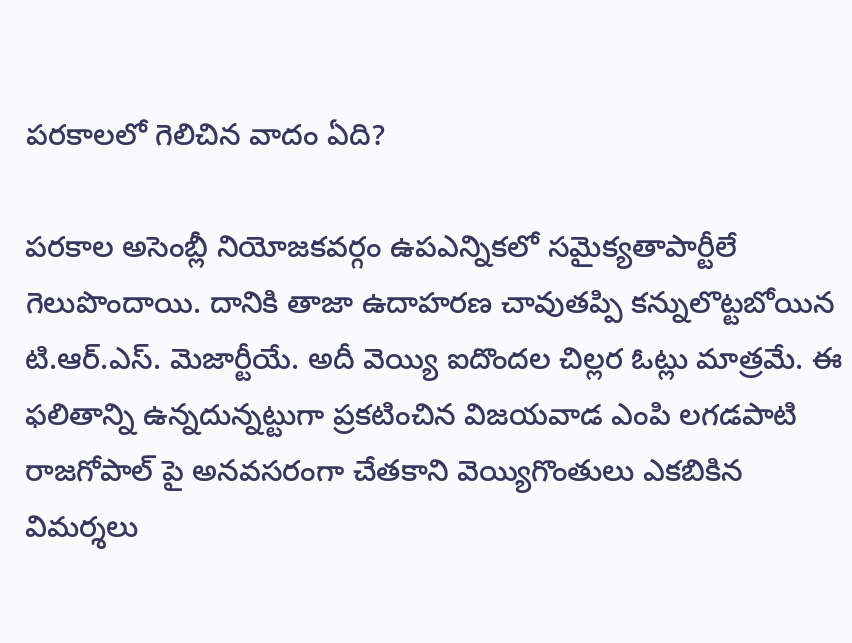పరకాలలో గెలిచిన వాదం ఏది?

పరకాల అసెంబ్లీ నియోజకవర్గం ఉపఎన్నికలో సమైక్యతాపార్టీలే గెలుపొందాయి. దానికి తాజా ఉదాహరణ చావుతప్పి కన్నులొట్టబోయిన టి.ఆర్.ఎస్. మెజార్టీయే. అదీ వెయ్యి ఐదొందల చిల్లర ఓట్లు మాత్రమే. ఈ ఫలితాన్ని ఉన్నదున్నట్టుగా ప్రకటించిన విజయవాడ ఎంపి లగడపాటి రాజగోపాల్ పై అనవసరంగా చేతకాని వెయ్యిగొంతులు ఎకబికిన విమర్శలు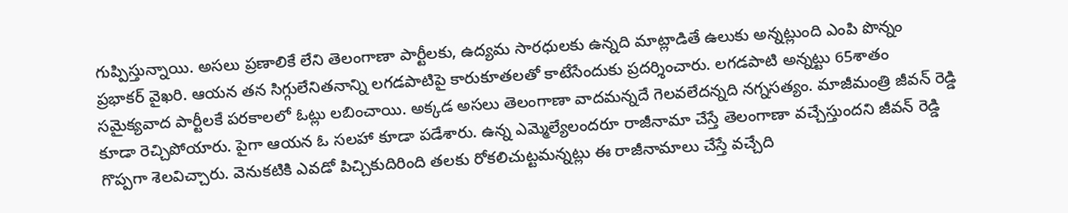గుప్పిస్తున్నాయి. అసలు ప్రణాలికే లేని తెలంగాణా పార్టీలకు, ఉద్యమ సారధులకు ఉన్నది మాట్లాడితే ఉలుకు అన్నట్లుంది ఎంపి పొన్నం ప్రభాకర్ వైఖరి. ఆయన తన సిగ్గులేనితనాన్ని లగడపాటిపై కారుకూతలతో కాటేసేందుకు ప్రదర్శించారు. లగడపాటి అన్నట్టు 65శాతం సమైక్యవాద పార్టీలకే పరకాలలో ఓట్లు లబించాయి. అక్కడ అసలు తెలంగాణా వాదమన్నదే గెలవలేదన్నది నగ్నసత్యం. మాజీమంత్రి జీవన్ రెడ్డి కూడా రెచ్చిపోయారు. పైగా ఆయన ఓ సలహా కూడా పడేశారు. ఉన్న ఎమ్మెల్యేలందరూ రాజీనామా చేస్తే తెలంగాణా వచ్చేస్తుందని జీవన్ రెడ్డి గొప్పగా శెలవిచ్చారు. వెనుకటికి ఎవడో పిచ్చికుదిరింది తలకు రోకలిచుట్టమన్నట్లు ఈ రాజీనామాలు చేస్తే వచ్చేది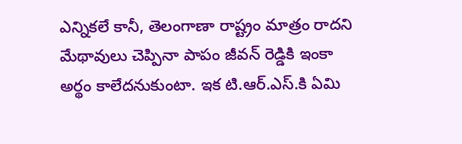ఎన్నికలే కానీ, తెలంగాణా రాష్ట్రం మాత్రం రాదని మేథావులు చెప్పినా పాపం జీవన్ రెడ్డికి ఇంకా అర్థం కాలేదనుకుంటా. ఇక టి.ఆర్.ఎస్.కి ఏమి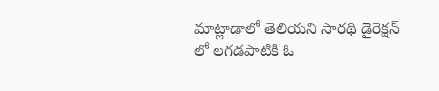మాట్లాడాలో తెలియని సారథి డైరెక్షన్ లో లగడపాటికి ఓ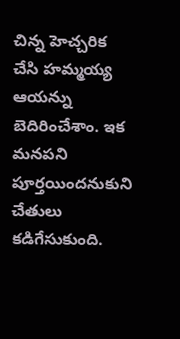చిన్న హెచ్చరిక చేసి హమ్మయ్య ఆయన్ను బెదిరించేశాం. ఇక మనపని పూర్తయిందనుకుని చేతులు కడిగేసుకుంది.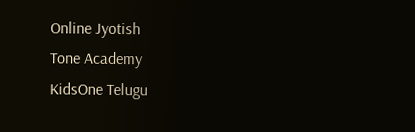Online Jyotish
Tone Academy
KidsOne Telugu